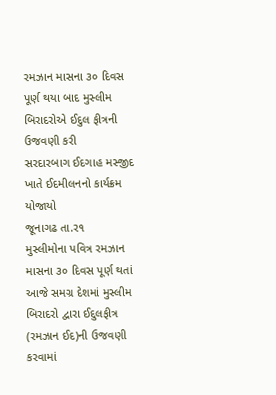રમઝાન માસના ૩૦ દિવસ પૂર્ણ થયા બાદ મુસ્લીમ બિરાદરોએ ઈદુલ ફીત્રની ઉજવણી કરી
સરદારબાગ ઈદગાહ મસ્જીદ ખાતે ઈદમીલનનો કાર્યક્રમ યોજાયો
જૂનાગઢ તા.ર૧
મુસ્લીમોના પવિત્ર રમઝાન માસના ૩૦ દિવસ પૂર્ણ થતાં આજે સમગ્ર દેશમાં મુસ્લીમ બિરાદરો દ્વારા ઈદુલફીત્ર (રમઝાન ઈદ)ની ઉજવણી કરવામાં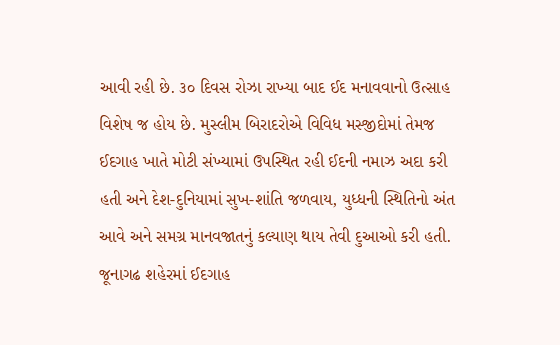આવી રહી છે. ૩૦ દિવસ રોઝા રાખ્યા બાદ ઈદ મનાવવાનો ઉત્સાહ વિશેષ જ હોય છે. મુસ્લીમ બિરાદરોએ વિવિધ મસ્જીદોમાં તેમજ ઈદગાહ ખાતે મોટી સંખ્યામાં ઉપસ્થિત રહી ઈદની નમાઝ અદા કરી હતી અને દેશ-દુનિયામાં સુખ-શાંતિ જળવાય, યુધ્ધની સ્થિતિનો અંત આવે અને સમગ્ર માનવજાતનું કલ્યાણ થાય તેવી દુઆઓ કરી હતી. જૂનાગઢ શહેરમાં ઈદગાહ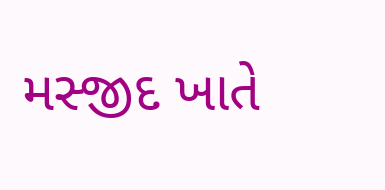મસ્જીદ ખાતે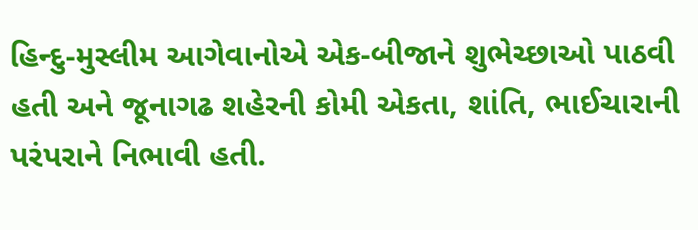હિન્દુ-મુસ્લીમ આગેવાનોએ એક-બીજાને શુભેચ્છાઓ પાઠવી હતી અને જૂનાગઢ શહેરની કોમી એકતા, શાંતિ, ભાઈચારાની પરંપરાને નિભાવી હતી.